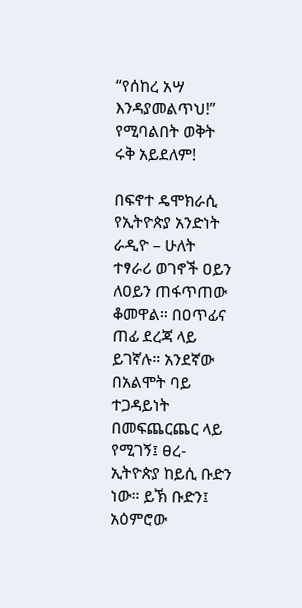“የሰከረ አሣ እንዳያመልጥህ!” የሚባልበት ወቅት ሩቅ አይደለም!

በፍኖተ ዴሞክራሲ የኢትዮጵያ አንድነት ራዲዮ – ሁለት ተፃራሪ ወገኖች ዐይን ለዐይን ጠፋጥጠው ቆመዋል። በዐጥፊና ጠፊ ደረጃ ላይ ይገኛሉ። አንደኛው በአልሞት ባይ ተጋዳይነት በመፍጨርጨር ላይ የሚገኝ፤ ፀረ-ኢትዮጵያ ከይሲ ቡድን ነው። ይኽ ቡድን፤ አዕምሮው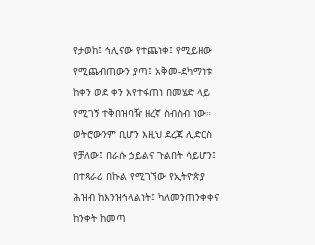የታወከ፤ ኅሊናው የተጨነቀ፤ የሚይዘው የሚጨብጠውን ያጣ፤ አቅመ-ደካማነቱ ከቀን ወደ ቀን እየተፋጠነ በመሄድ ላይ የሚገኝ ተቅበዝባዥ ዘረኛ ስብስብ ነው። ወትሮውንም ቢሆን እዚህ ደረጃ ሊድርስ የቻለው፤ በራሱ ኃይልና ጉልበት ሳይሆን፤ በተጻራሪ በኩል የሚገኘው የኢትዮጵያ ሕዝብ ከእንዝኅላልነት፤ ካለመንጠንቀቀና ከንቀት ከመጣ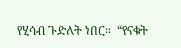የሂሳብ ጉድለት ነበር።  “የናቁት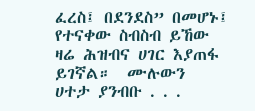ፈረስ፤ በደንደስ” በመሆኑ፤ የተናቀው ስብስብ ይኸው ዛሬ ሕዝብና ሀገር እያጠፋ ይገኛል።  ሙሉውን  ሀተታ ያንብቡ . . .